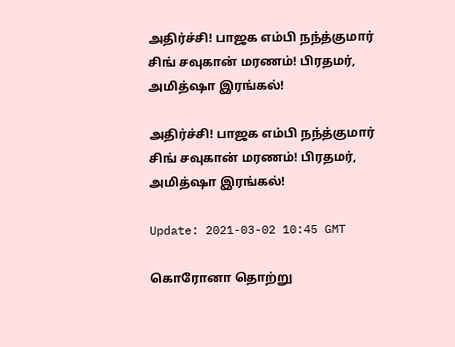அதிர்ச்சி! பாஜக எம்பி நந்த்குமார் சிங் சவுகான் மரணம்! பிரதமர், அமித்ஷா இரங்கல்!

அதிர்ச்சி! பாஜக எம்பி நந்த்குமார் சிங் சவுகான் மரணம்! பிரதமர், அமித்ஷா இரங்கல்!

Update: 2021-03-02 10:45 GMT

கொரோனா தொற்று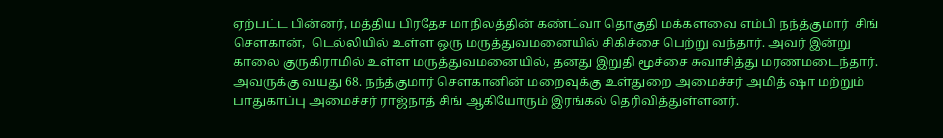ஏற்பட்ட பின்னர், மத்திய பிரதேச மாநிலத்தின் கண்ட்வா தொகுதி மக்களவை எம்பி நந்த்குமார்  சிங் செளகான்,  டெல்லியில் உள்ள ஒரு மருத்துவமனையில் சிகிச்சை பெற்று வந்தார். அவர் இன்று காலை குருகிராமில் உள்ள மருத்துவமனையில், தனது இறுதி மூச்சை சுவாசித்து மரணமடைந்தார். அவருக்கு வயது 68. நந்த்குமார் செளகானின் மறைவுக்கு உள்துறை அமைச்சர் அமித் ஷா மற்றும் பாதுகாப்பு அமைச்சர் ராஜ்நாத் சிங் ஆகியோரும் இரங்கல் தெரிவித்துள்ளனர்.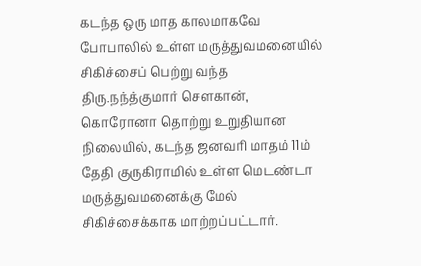கடந்த ஒரு மாத காலமாகவே போபாலில் உள்ள மருத்துவமனையில் சிகிச்சைப் பெற்று வந்த திரு.நந்த்குமார் செளகான், கொரோனா தொற்று உறுதியான நிலையில், கடந்த ஜனவரி மாதம் 11ம் தேதி குருகிராமில் உள்ள மெடண்டா மருத்துவமனைக்கு மேல் சிகிச்சைக்காக மாற்றப்பட்டார்.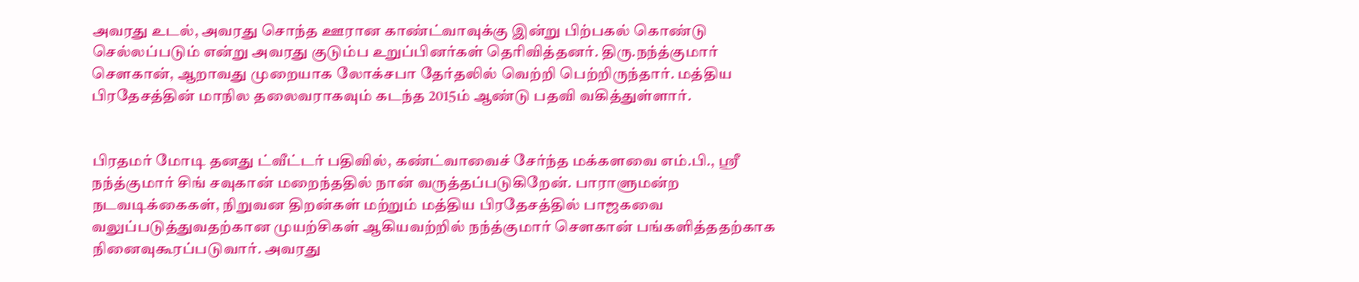அவரது உடல், அவரது சொந்த ஊரான காண்ட்வாவுக்கு இன்று பிற்பகல் கொண்டு செல்லப்படும் என்று அவரது குடும்ப உறுப்பினர்கள் தெரிவித்தனர். திரு.நந்த்குமார் செளகான், ஆறாவது முறையாக லோக்சபா தேர்தலில் வெற்றி பெற்றிருந்தார். மத்திய பிரதேசத்தின் மாநில தலைவராகவும் கடந்த 2015ம் ஆண்டு பதவி வகித்துள்ளார்.


பிரதமர் மோடி தனது ட்வீட்டர் பதிவில், கண்ட்வாவைச் சேர்ந்த மக்களவை எம்.பி., ஸ்ரீ நந்த்குமார் சிங் சவுகான் மறைந்ததில் நான் வருத்தப்படுகிறேன். பாராளுமன்ற நடவடிக்கைகள், நிறுவன திறன்கள் மற்றும் மத்திய பிரதேசத்தில் பாஜகவை வலுப்படுத்துவதற்கான முயற்சிகள் ஆகியவற்றில் நந்த்குமார் செளகான் பங்களித்ததற்காக நினைவுகூரப்படுவார். அவரது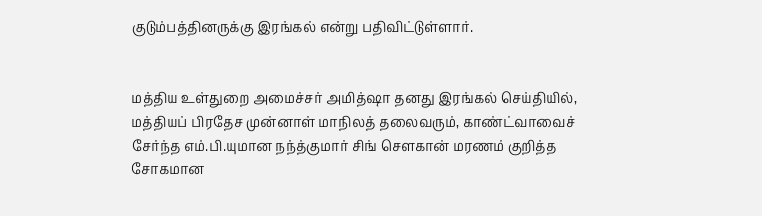குடும்பத்தினருக்கு இரங்கல் என்று பதிவிட்டுள்ளார்.


மத்திய உள்துறை அமைச்சர் அமித்ஷா தனது இரங்கல் செய்தியில், மத்தியப் பிரதேச முன்னாள் மாநிலத் தலைவரும், காண்ட்வாவைச் சேர்ந்த எம்.பி.யுமான நந்த்குமார் சிங் செளகான் மரணம் குறித்த சோகமான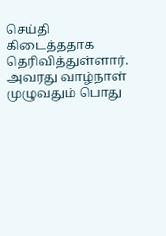செய்தி கிடைத்ததாக தெரிவித்துள்ளார். அவரது வாழ்நாள் முழுவதும் பொது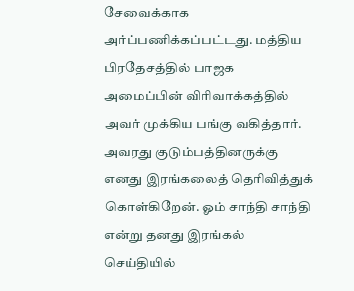சேவைக்காக அர்ப்பணிக்கப்பட்டது. மத்திய பிரதேசத்தில் பாஜக அமைப்பின் விரிவாக்கத்தில் அவர் முக்கிய பங்கு வகித்தார். அவரது குடும்பத்தினருக்கு எனது இரங்கலைத் தெரிவித்துக் கொள்கிறேன். ஓம் சாந்தி சாந்தி என்று தனது இரங்கல் செய்தியில்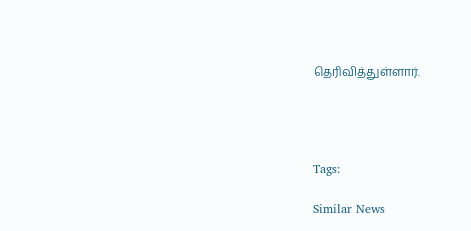தெரிவித்துள்ளார்.




Tags:

Similar News